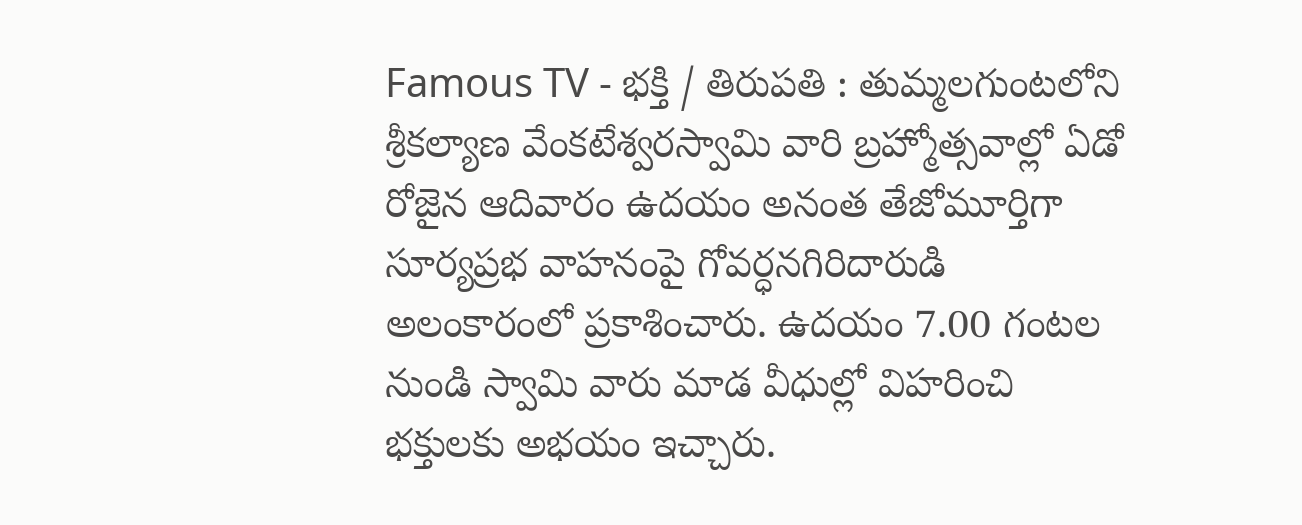Famous TV - భక్తి / తిరుపతి : తుమ్మలగుంటలోని శ్రీకల్యాణ వేంకటేశ్వరస్వామి వారి బ్రహ్మోత్సవాల్లో ఏడో రోజైన ఆదివారం ఉదయం అనంత తేజోమూర్తిగా సూర్యప్రభ వాహనంపై గోవర్ధనగిరిదారుడి అలంకారంలో ప్రకాశించారు. ఉదయం 7.00 గంటల నుండి స్వామి వారు మాడ వీధుల్లో విహరించి భక్తులకు అభయం ఇచ్చారు.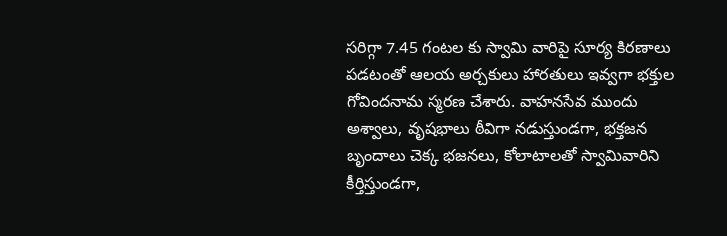సరిగ్గా 7.45 గంటల కు స్వామి వారిపై సూర్య కిరణాలు పడటంతో ఆలయ అర్చకులు హారతులు ఇవ్వగా భక్తుల గోవిందనామ స్మరణ చేశారు. వాహనసేవ ముందు అశ్వాలు, వృషభాలు ఠీవిగా నడుస్తుండగా, భక్తజన బృందాలు చెక్క భజనలు, కోలాటాలతో స్వామివారిని కీర్తిస్తుండగా,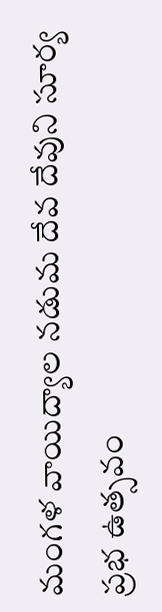మంగళ వాయిద్యాల నడుమ దేవ దేవుని సూర్య ప్రభ ఉత్సవం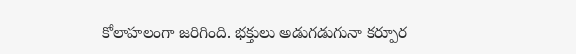కోలాహలంగా జరిగింది. భక్తులు అడుగడుగునా కర్పూర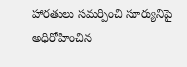హారతులు సమర్పించి సూర్యునిపై అధిరోహించిన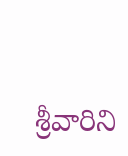శ్రీవారిని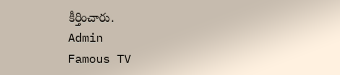కీర్తించారు.
Admin
Famous TV